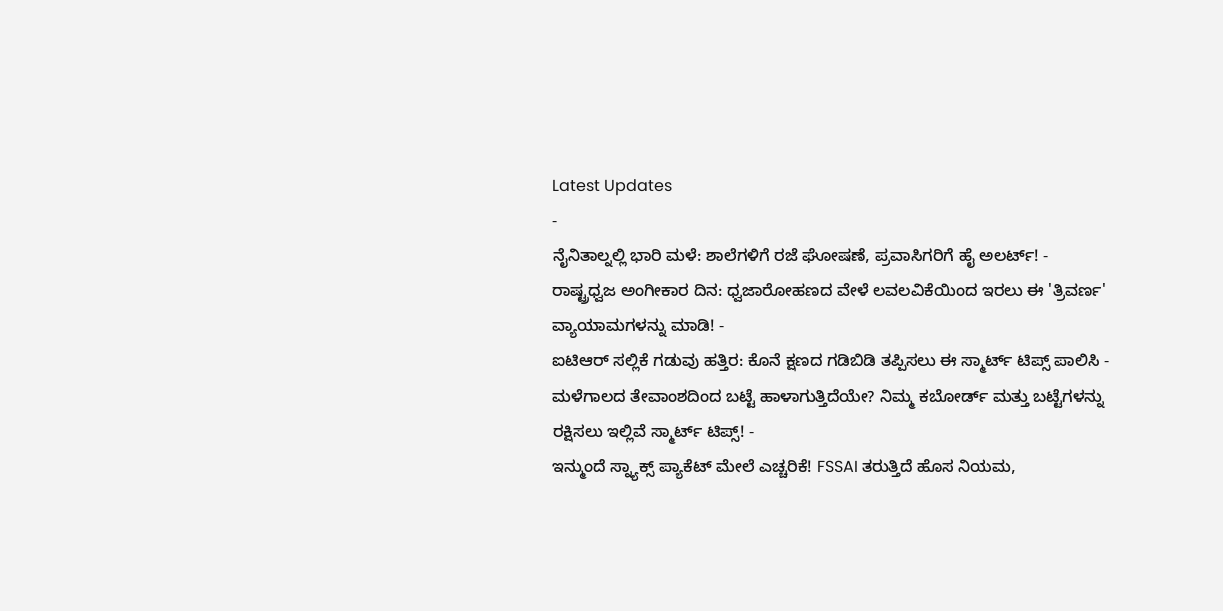Latest Updates
-
ನೈನಿತಾಲ್ನಲ್ಲಿ ಭಾರಿ ಮಳೆ: ಶಾಲೆಗಳಿಗೆ ರಜೆ ಘೋಷಣೆ, ಪ್ರವಾಸಿಗರಿಗೆ ಹೈ ಅಲರ್ಟ್! -
ರಾಷ್ಟ್ರಧ್ವಜ ಅಂಗೀಕಾರ ದಿನ: ಧ್ವಜಾರೋಹಣದ ವೇಳೆ ಲವಲವಿಕೆಯಿಂದ ಇರಲು ಈ 'ತ್ರಿವರ್ಣ' ವ್ಯಾಯಾಮಗಳನ್ನು ಮಾಡಿ! -
ಐಟಿಆರ್ ಸಲ್ಲಿಕೆ ಗಡುವು ಹತ್ತಿರ: ಕೊನೆ ಕ್ಷಣದ ಗಡಿಬಿಡಿ ತಪ್ಪಿಸಲು ಈ ಸ್ಮಾರ್ಟ್ ಟಿಪ್ಸ್ ಪಾಲಿಸಿ -
ಮಳೆಗಾಲದ ತೇವಾಂಶದಿಂದ ಬಟ್ಟೆ ಹಾಳಾಗುತ್ತಿದೆಯೇ? ನಿಮ್ಮ ಕಬೋರ್ಡ್ ಮತ್ತು ಬಟ್ಟೆಗಳನ್ನು ರಕ್ಷಿಸಲು ಇಲ್ಲಿವೆ ಸ್ಮಾರ್ಟ್ ಟಿಪ್ಸ್! -
ಇನ್ಮುಂದೆ ಸ್ನ್ಯಾಕ್ಸ್ ಪ್ಯಾಕೆಟ್ ಮೇಲೆ ಎಚ್ಚರಿಕೆ! FSSAI ತರುತ್ತಿದೆ ಹೊಸ ನಿಯಮ,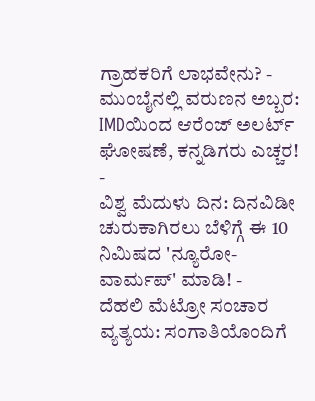ಗ್ರಾಹಕರಿಗೆ ಲಾಭವೇನು? -
ಮುಂಬೈನಲ್ಲಿ ವರುಣನ ಅಬ್ಬರ: IMDಯಿಂದ ಆರೆಂಜ್ ಅಲರ್ಟ್ ಘೋಷಣೆ, ಕನ್ನಡಿಗರು ಎಚ್ಚರ! -
ವಿಶ್ವ ಮೆದುಳು ದಿನ: ದಿನವಿಡೀ ಚುರುಕಾಗಿರಲು ಬೆಳಿಗ್ಗೆ ಈ 10 ನಿಮಿಷದ 'ನ್ಯೂರೋ-ವಾರ್ಮಪ್' ಮಾಡಿ! -
ದೆಹಲಿ ಮೆಟ್ರೋ ಸಂಚಾರ ವ್ಯತ್ಯಯ: ಸಂಗಾತಿಯೊಂದಿಗೆ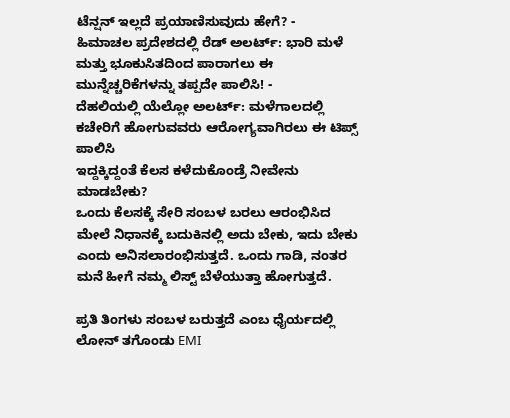ಟೆನ್ಷನ್ ಇಲ್ಲದೆ ಪ್ರಯಾಣಿಸುವುದು ಹೇಗೆ? -
ಹಿಮಾಚಲ ಪ್ರದೇಶದಲ್ಲಿ ರೆಡ್ ಅಲರ್ಟ್: ಭಾರಿ ಮಳೆ ಮತ್ತು ಭೂಕುಸಿತದಿಂದ ಪಾರಾಗಲು ಈ ಮುನ್ನೆಚ್ಚರಿಕೆಗಳನ್ನು ತಪ್ಪದೇ ಪಾಲಿಸಿ! -
ದೆಹಲಿಯಲ್ಲಿ ಯೆಲ್ಲೋ ಅಲರ್ಟ್: ಮಳೆಗಾಲದಲ್ಲಿ ಕಚೇರಿಗೆ ಹೋಗುವವರು ಆರೋಗ್ಯವಾಗಿರಲು ಈ ಟಿಪ್ಸ್ ಪಾಲಿಸಿ
ಇದ್ದಕ್ಕಿದ್ದಂತೆ ಕೆಲಸ ಕಳೆದುಕೊಂಡ್ರೆ ನೀವೇನು ಮಾಡಬೇಕು?
ಒಂದು ಕೆಲಸಕ್ಕೆ ಸೇರಿ ಸಂಬಳ ಬರಲು ಆರಂಭಿಸಿದ ಮೇಲೆ ನಿಧಾನಕ್ಕೆ ಬದುಕಿನಲ್ಲಿ ಅದು ಬೇಕು, ಇದು ಬೇಕು ಎಂದು ಅನಿಸಲಾರಂಭಿಸುತ್ತದೆ. ಒಂದು ಗಾಡಿ, ನಂತರ ಮನೆ ಹೀಗೆ ನಮ್ಮ ಲಿಸ್ಟ್ ಬೆಳೆಯುತ್ತಾ ಹೋಗುತ್ತದೆ.

ಪ್ರತಿ ತಿಂಗಳು ಸಂಬಳ ಬರುತ್ತದೆ ಎಂಬ ಧೈರ್ಯದಲ್ಲಿ ಲೋನ್ ತಗೊಂಡು EMI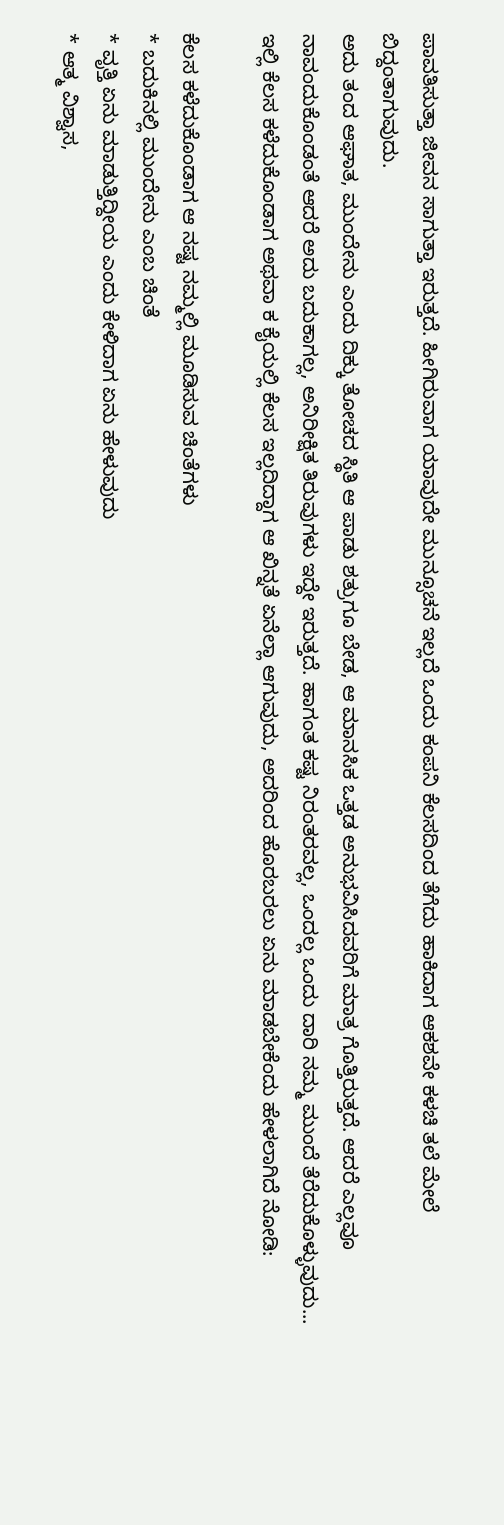ಪಾವತಿಸುತ್ತಾ ಜೀವನ ಸಾಗುತ್ತಾ ಇರುತ್ತದೆ. ಹೀಗಿರುವಾಗ ಯಾವುದೇ ಮುನ್ಸೂಚನೆ ಇಲ್ಲದೆ ಒಂದು ಕಂಪನಿ ಕೆಲಸದಿಂದ ತೆಗೆದು ಹಾಕಿದಾಗ ಆಕಶವೇ ಕಳಚಿ ತಲೆ ಮೇಲೆ ಬಿದ್ದಂತಾಗುವುದು.
ಅದು ತಂದ ಆಘಾತ, ಮುಂದೇನು ಎಂದು ದಿಕ್ಕು ತೋಚದ ಸ್ಥಿತಿ ಆ ಪಾಡು ಶತ್ರುಗೂ ಬೇಡ, ಆ ಮಾನಸಿಕ ಒತ್ತಡ ಅನುಭವಿಸಿದವರಿಗೆ ಮಾತ್ರ ಗೊತ್ತಿರುತ್ತದೆ. ಆದರೆ ಎಲ್ಲವೂ ನಾವಂದುಕೊಂಡಂತೆ ಆದರೆ ಅದು ಬದುಕಾಗಲ್ಲ, ಅನಿರೀಕ್ಷಿತ ತಿರುವುಗಳು ಇದ್ದೇ ಇರುತ್ತದೆ. ಹಾಗಂತ ಕಷ್ಟ ನಿರಂತರವಲ್ಲ, ಒಂದಲ್ಲ ಒಂದು ದಾರಿ ನಮ್ಮ ಮುಂದೆ ತೆರೆದುಕೊಳ್ಳುವುದು...
ಇಲ್ಲಿ ಕೆಲಸ ಕಳೆದುಕೊಂಡಾಗ ಅಥವಾ ಕ ಕೈಯಲ್ಲಿ ಕೆಲಸ ಇಲ್ಲದಿದ್ದಾಗ ಆ ಖಿನ್ನತೆ ಏನೆಲ್ಲಾ ಆಗುವುದು, ಅದರಿಂದ ಹೊರಬರಲು ಏನು ಮಾಡಬೇಕೆಂದು ಹೇಳಲಾಗಿದೆ ನೋಡಿ:

ಕೆಲಸ ಕಳೆದುಕೊಂಡಾಗ ಆ ನಷ್ಟ ನಮ್ಮಲ್ಲಿ ಮೂಡಿಸುವ ಚಿಂತೆಗಳು
* ಬದುಕಿನಲ್ಲಿ ಮುಂದೇನು ಎಂಬ ಚಿಂತೆ
* ವೃತ್ತಿ ಏನು ಮಾಡುತ್ತಿದ್ದೀಯ ಎಂದು ಕೇಳಿದಾಗ ಏನು ಹೇಳುವುದು
* ಆತ್ಮ ವಿಶ್ವಾಸ,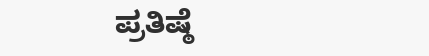ಪ್ರತಿಷ್ಠೆ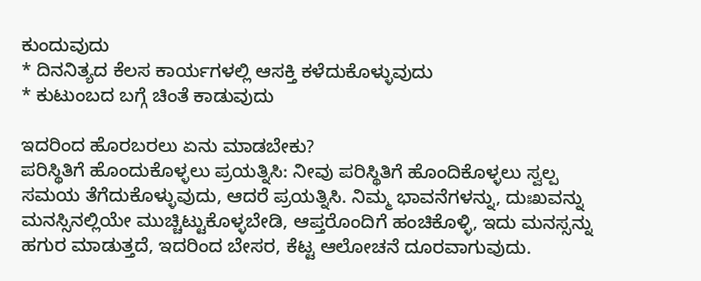ಕುಂದುವುದು
* ದಿನನಿತ್ಯದ ಕೆಲಸ ಕಾರ್ಯಗಳಲ್ಲಿ ಆಸಕ್ತಿ ಕಳೆದುಕೊಳ್ಳುವುದು
* ಕುಟುಂಬದ ಬಗ್ಗೆ ಚಿಂತೆ ಕಾಡುವುದು

ಇದರಿಂದ ಹೊರಬರಲು ಏನು ಮಾಡಬೇಕು?
ಪರಿಸ್ಥಿತಿಗೆ ಹೊಂದುಕೊಳ್ಳಲು ಪ್ರಯತ್ನಿಸಿ: ನೀವು ಪರಿಸ್ಥಿತಿಗೆ ಹೊಂದಿಕೊಳ್ಳಲು ಸ್ವಲ್ಪ ಸಮಯ ತೆಗೆದುಕೊಳ್ಳುವುದು, ಆದರೆ ಪ್ರಯತ್ನಿಸಿ. ನಿಮ್ಮ ಭಾವನೆಗಳನ್ನು, ದುಃಖವನ್ನು ಮನಸ್ಸಿನಲ್ಲಿಯೇ ಮುಚ್ಚಿಟ್ಟುಕೊಳ್ಳಬೇಡಿ, ಆಪ್ತರೊಂದಿಗೆ ಹಂಚಿಕೊಳ್ಳಿ, ಇದು ಮನಸ್ಸನ್ನು ಹಗುರ ಮಾಡುತ್ತದೆ, ಇದರಿಂದ ಬೇಸರ, ಕೆಟ್ಟ ಆಲೋಚನೆ ದೂರವಾಗುವುದು.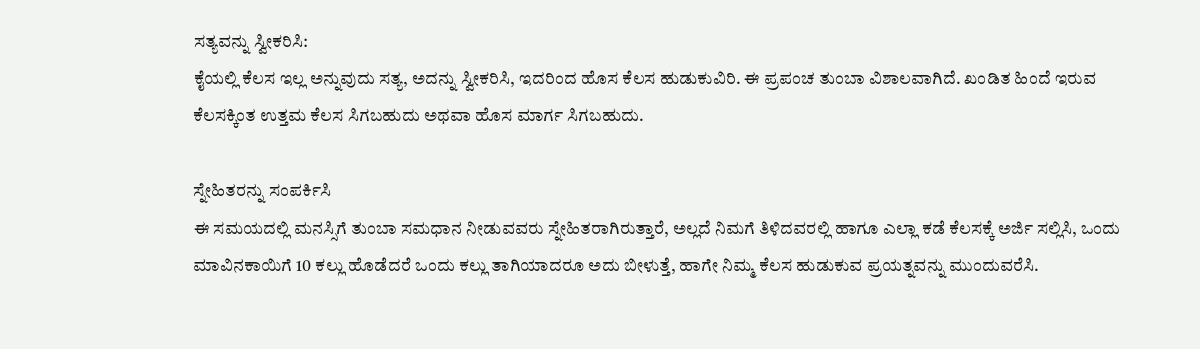ಸತ್ಯವನ್ನು ಸ್ವೀಕರಿಸಿ:
ಕೈಯಲ್ಲಿ ಕೆಲಸ ಇಲ್ಲ ಅನ್ನುವುದು ಸತ್ಯ, ಅದನ್ನು ಸ್ವೀಕರಿಸಿ, ಇದರಿಂದ ಹೊಸ ಕೆಲಸ ಹುಡುಕುವಿರಿ. ಈ ಪ್ರಪಂಚ ತುಂಬಾ ವಿಶಾಲವಾಗಿದೆ. ಖಂಡಿತ ಹಿಂದೆ ಇರುವ ಕೆಲಸಕ್ಕಿಂತ ಉತ್ತಮ ಕೆಲಸ ಸಿಗಬಹುದು ಅಥವಾ ಹೊಸ ಮಾರ್ಗ ಸಿಗಬಹುದು.

ಸ್ನೇಹಿತರನ್ನು ಸಂಪರ್ಕಿಸಿ
ಈ ಸಮಯದಲ್ಲಿ ಮನಸ್ಸಿಗೆ ತುಂಬಾ ಸಮಧಾನ ನೀಡುವವರು ಸ್ನೇಹಿತರಾಗಿರುತ್ತಾರೆ, ಅಲ್ಲದೆ ನಿಮಗೆ ತಿಳಿದವರಲ್ಲಿ ಹಾಗೂ ಎಲ್ಲಾ ಕಡೆ ಕೆಲಸಕ್ಕೆ ಅರ್ಜಿ ಸಲ್ಲಿಸಿ, ಒಂದು ಮಾವಿನಕಾಯಿಗೆ 10 ಕಲ್ಲು ಹೊಡೆದರೆ ಒಂದು ಕಲ್ಲು ತಾಗಿಯಾದರೂ ಅದು ಬೀಳುತ್ತೆ, ಹಾಗೇ ನಿಮ್ಮ ಕೆಲಸ ಹುಡುಕುವ ಪ್ರಯತ್ನವನ್ನು ಮುಂದುವರೆಸಿ.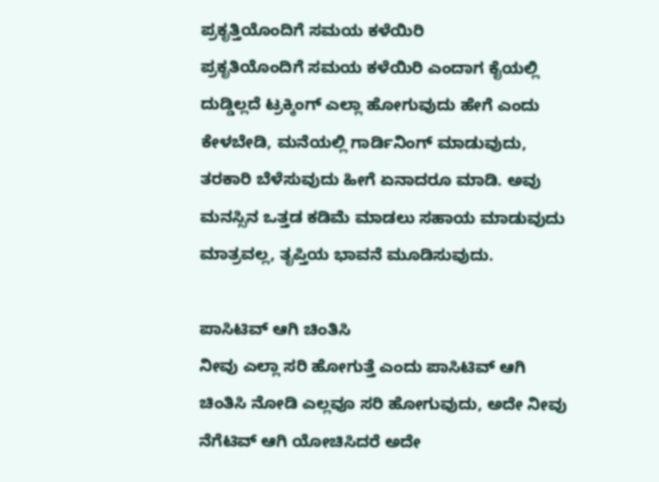ಪ್ರಕೃತ್ತಿಯೊಂದಿಗೆ ಸಮಯ ಕಳೆಯಿರಿ
ಪ್ರಕೃತಿಯೊಂದಿಗೆ ಸಮಯ ಕಳೆಯಿರಿ ಎಂದಾಗ ಕೈಯಲ್ಲಿ ದುಡ್ಡಿಲ್ಲದೆ ಟ್ರಕ್ಕಿಂಗ್ ಎಲ್ಲಾ ಹೋಗುವುದು ಹೇಗೆ ಎಂದು ಕೇಳಬೇಡಿ, ಮನೆಯಲ್ಲಿ ಗಾರ್ಡಿನಿಂಗ್ ಮಾಡುವುದು, ತರಕಾರಿ ಬೆಳೆಸುವುದು ಹೀಗೆ ಏನಾದರೂ ಮಾಡಿ. ಅವು ಮನಸ್ಸಿನ ಒತ್ತಡ ಕಡಿಮೆ ಮಾಡಲು ಸಹಾಯ ಮಾಡುವುದು ಮಾತ್ರವಲ್ಲ, ತೃಪ್ತಿಯ ಭಾವನೆ ಮೂಡಿಸುವುದು.

ಪಾಸಿಟಿವ್ ಆಗಿ ಚಿಂತಿಸಿ
ನೀವು ಎಲ್ಲಾ ಸರಿ ಹೋಗುತ್ತೆ ಎಂದು ಪಾಸಿಟಿವ್ ಆಗಿ ಚಿಂತಿಸಿ ನೋಡಿ ಎಲ್ಲವೂ ಸರಿ ಹೋಗುವುದು, ಅದೇ ನೀವು ನೆಗೆಟಿವ್ ಆಗಿ ಯೋಚಿಸಿದರೆ ಅದೇ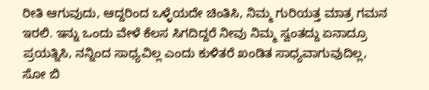ರೀತಿ ಆಗುವುದು, ಆದ್ದರಿಂದ ಒಳ್ಳೆಯದೇ ಚಿಂತಿಸಿ, ನಿಮ್ಮ ಗುರಿಯತ್ತ ಮಾತ್ರ ಗಮನ ಇರಲಿ. ಇನ್ನು ಒಂದು ವೇಳೆ ಕೆಲಸ ಸಿಗದಿದ್ದರೆ ನೀವು ನಿಮ್ಮ ಸ್ವಂತದ್ದು ಏನಾದ್ರೂ ಪ್ರಯತ್ನಿಸಿ, ನನ್ನಿಂದ ಸಾಧ್ಯವಿಲ್ಲ ಎಂದು ಕುಳಿತರೆ ಖಂಡಿತ ಸಾಧ್ಯವಾಗುವುದಿಲ್ಲ, ಸೋ ಬಿ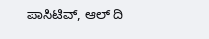ಪಾಸಿಟಿವ್, ಆಲ್ ದಿ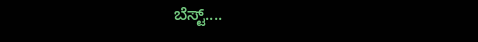ಬೆಸ್ಟ್....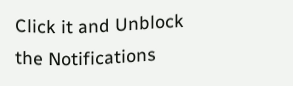Click it and Unblock the Notifications